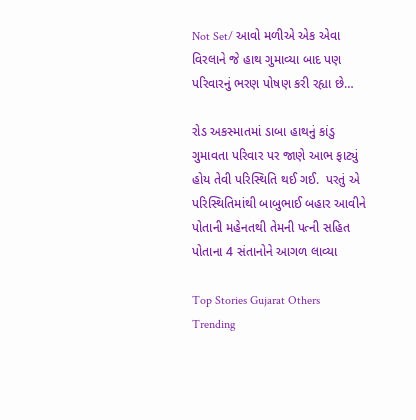Not Set/ આવો મળીએ એક એવા વિરલાને જે હાથ ગુમાવ્યા બાદ પણ પરિવારનું ભરણ પોષણ કરી રહ્યા છે…

રોડ અકસ્માતમાં ડાબા હાથનું કાંડુ ગુમાવતા પરિવાર પર જાણે આભ ફાટ્યું હોય તેવી પરિસ્થિતિ થઈ ગઈ.  પરતું એ પરિસ્થિતિમાંથી બાબુભાઈ બહાર આવીને પોતાની મહેનતથી તેમની પત્ની સહિત પોતાના 4 સંતાનોને આગળ લાવ્યા

Top Stories Gujarat Others Trending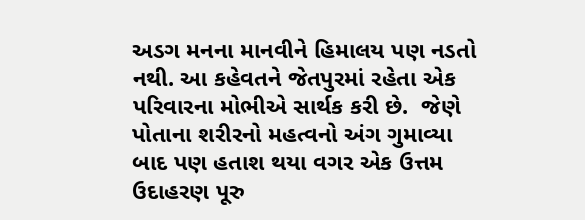અડગ મનના માનવીને હિમાલય પણ નડતો નથી. આ કહેવતને જેતપુરમાં રહેતા એક પરિવારના મોભીએ સાર્થક કરી છે.  જેણે પોતાના શરીરનો મહત્વનો અંગ ગુમાવ્યા બાદ પણ હતાશ થયા વગર એક ઉત્તમ ઉદાહરણ પૂરુ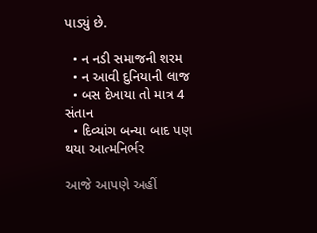પાડ્યું છે.

  • ન નડી સમાજની શરમ
  • ન આવી દુનિયાની લાજ
  • બસ દેખાયા તો માત્ર 4 સંતાન
  • દિવ્યાંગ બન્યા બાદ પણ થયા આત્મનિર્ભર

આજે આપણે અહીં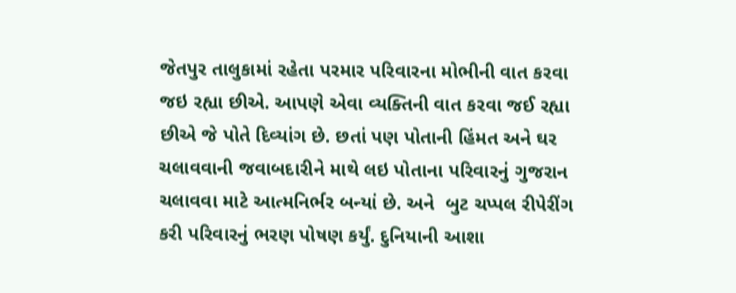જેતપુર તાલુકામાં રહેતા પરમાર પરિવારના મોભીની વાત કરવા જઇ રહ્યા છીએ. આપણે એવા વ્યક્તિની વાત કરવા જઈ રહ્યા છીએ જે પોતે દિવ્યાંગ છે. છતાં પણ પોતાની હિંમત અને ઘર ચલાવવાની જવાબદારીને માથે લઇ પોતાના પરિવારનું ગુજરાન ચલાવવા માટે આત્મનિર્ભર બન્યાં છે. અને  બુટ ચપ્પલ રીપેરીંગ કરી પરિવારનું ભરણ પોષણ કર્યું. દુનિયાની આશા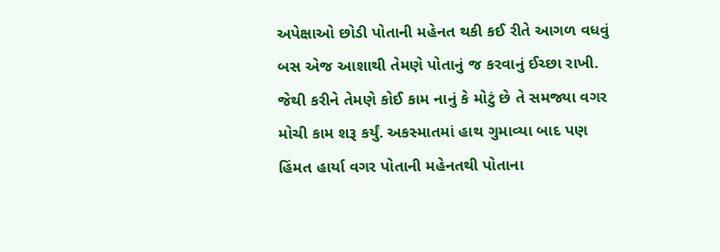અપેક્ષાઓ છોડી પોતાની મહેનત થકી કઈ રીતે આગળ વધવું બસ એજ આશાથી તેમણે પોતાનું જ કરવાનું ઈચ્છા રાખી. જેથી કરીને તેમણે કોઈ કામ નાનું કે મોટું છે તે સમજ્યા વગર મોચી કામ શરૂ કર્યું. અકસ્માતમાં હાથ ગુમાવ્યા બાદ પણ હિંમત હાર્યા વગર પોતાની મહેનતથી પોતાના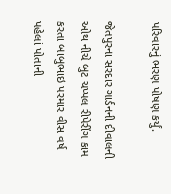પરિવારનું ભરણ પોષણ કર્યું.

જેતપુરના સરદાર ગાર્ડનની દીવાલની ઓથ નીચે બુટ ચપ્પલ રીપેરીંગ કામ કરતા બાબુભાઇ પરમાર વીસ વર્ષ પહેલાં પોતાની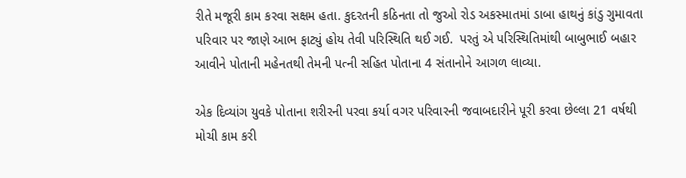રીતે મજૂરી કામ કરવા સક્ષમ હતા. કુદરતની કઠિનતા તો જુઓ રોડ અકસ્માતમાં ડાબા હાથનું કાંડુ ગુમાવતા પરિવાર પર જાણે આભ ફાટ્યું હોય તેવી પરિસ્થિતિ થઈ ગઈ.  પરતું એ પરિસ્થિતિમાંથી બાબુભાઈ બહાર આવીને પોતાની મહેનતથી તેમની પત્ની સહિત પોતાના 4 સંતાનોને આગળ લાવ્યા.

એક દિવ્યાંગ યુવકે પોતાના શરીરની પરવા કર્યા વગર પરિવારની જવાબદારીને પૂરી કરવા છેલ્લા 21 વર્ષથી મોચી કામ કરી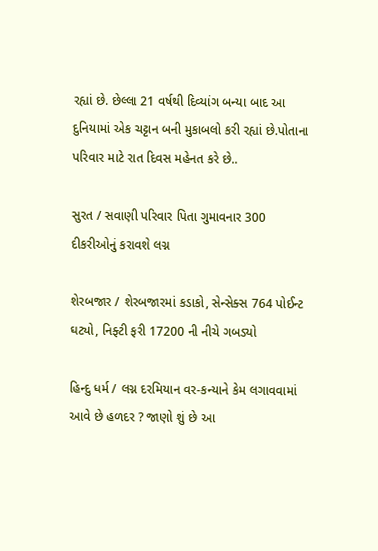રહ્યાં છે. છેલ્લા 21 વર્ષથી દિવ્યાંગ બન્યા બાદ આ દુનિયામાં એક ચટ્ટાન બની મુકાબલો કરી રહ્યાં છે.પોતાના પરિવાર માટે રાત દિવસ મહેનત કરે છે..

સુરત / સવાણી પરિવાર પિતા ગુમાવનાર 300 દીકરીઓનું કરાવશે લગ્ન

શેરબજાર / શેરબજારમાં કડાકો, સેન્સેક્સ 764 પોઈન્ટ ઘટ્યો, નિફ્ટી ફરી 17200 ની નીચે ગબડ્યો

હિન્દુ ધર્મ / લગ્ન દરમિયાન વર-કન્યાને કેમ લગાવવામાં આવે છે હળદર ? જાણો શું છે આ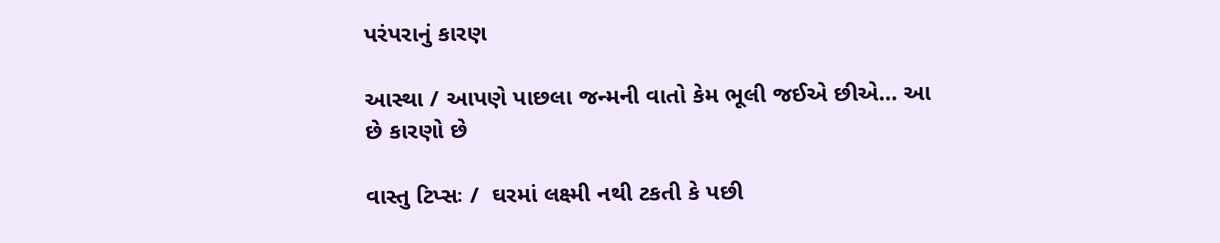પરંપરાનું કારણ

આસ્થા / આપણે પાછલા જન્મની વાતો કેમ ભૂલી જઈએ છીએ… આ છે કારણો છે

વાસ્તુ ટિપ્સઃ /  ઘરમાં લક્ષ્મી નથી ટકતી કે પછી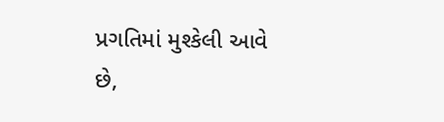પ્રગતિમાં મુશ્કેલી આવે છે,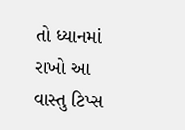તો ધ્યાનમાં રાખો આ વાસ્તુ ટિપ્સ